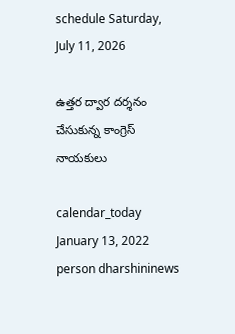schedule Saturday, July 11, 2026

ఉత్త‌ర ద్వార ద‌ర్శ‌నం చేసుకున్న కాంగ్రెస్ నాయ‌కులు

calendar_today January 13, 2022
person dharshininews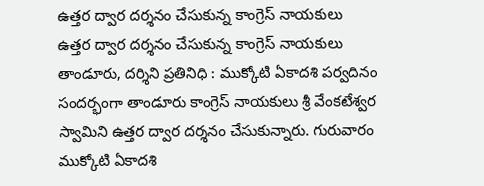ఉత్త‌ర ద్వార ద‌ర్శ‌నం చేసుకున్న కాంగ్రెస్ నాయ‌కులు
ఉత్త‌ర ద్వార ద‌ర్శ‌నం చేసుకున్న కాంగ్రెస్ నాయ‌కులు తాండూరు, ద‌ర్శిని ప్ర‌తినిధి : ముక్కోటి ఏకాద‌శి ప‌ర్వ‌దినం సంద‌ర్భంగా తాండూరు కాంగ్రెస్ నాయ‌కులు శ్రీ వేంక‌టేశ్వ‌ర స్వామిని ఉత్త‌ర ద్వార ద‌ర్శ‌నం చేసుకున్నారు. గురువారం ముక్కోటి ఏకాదశి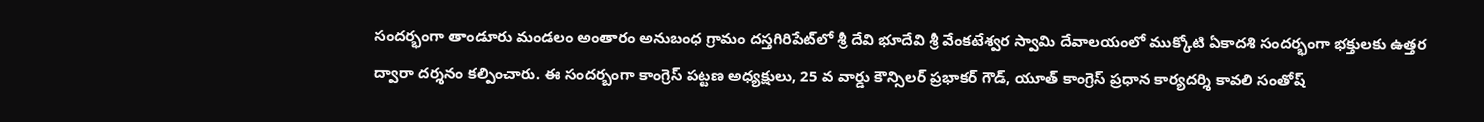సంద‌ర్భంగా తాండూరు మండ‌లం అంతారం అనుబంధ గ్రామం ద‌స్త‌గిరిపేట్‌లో శ్రీ దేవి భూదేవి శ్రీ వేంక‌టేశ్వ‌ర స్వామి దేవాల‌యంలో ముక్కోటి ఏకాద‌శి సంద‌ర్భంగా భ‌క్తుల‌కు ఉత్త‌ర ద్వారా ద‌ర్శ‌నం క‌ల్పించారు. ఈ సంద‌ర్బంగా కాంగ్రెస్ ప‌ట్ట‌ణ అధ్య‌క్షులు, 25 వ వార్డు కౌన్సిల‌ర్ ప్ర‌భాక‌ర్ గౌడ్, యూత్ కాంగ్రెస్ ప్ర‌ధాన కార్య‌ద‌ర్శి కావ‌లి సంతోష్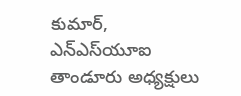కుమార్, ఎన్ఎస్‌యూఐ తాండూరు అధ్య‌క్షులు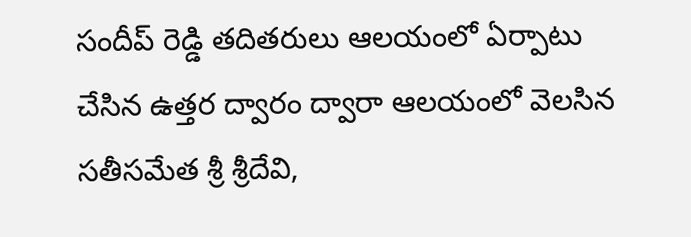సందీప్ రెడ్డి త‌దిత‌రులు ఆల‌యంలో ఏర్పాటు చేసిన ఉత్త‌ర ద్వారం ద్వారా ఆల‌యంలో వెల‌సిన స‌తీస‌మేత శ్రీ శ్రీ‌దేవి,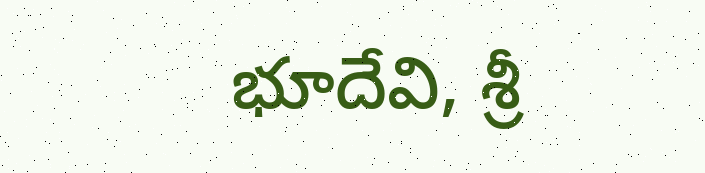భూదేవి, శ్రీ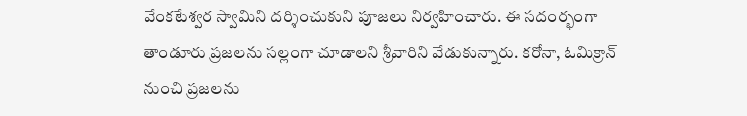వేంక‌టేశ్వ‌ర స్వామిని ద‌ర్శించుకుని పూజ‌లు నిర్వ‌హించారు. ఈ స‌దంర్భంగా తాండూరు ప్ర‌జ‌ల‌ను స‌ల్లంగా చూడాల‌ని శ్రీ‌వారిని వేడుకున్నారు. క‌రోనా, ఓమిక్రాన్ నుంచి ప్ర‌జ‌ల‌ను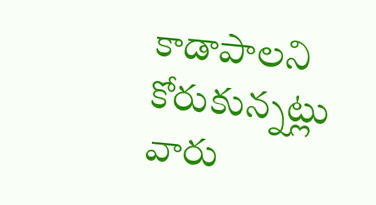కాడాపాల‌ని కోరుకున్న‌ట్లు వారు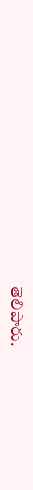తెలిపారు.